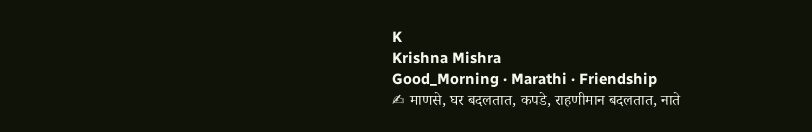K
Krishna Mishra
Good_Morning · Marathi · Friendship
✍ माणसे, घर बदलतात, कपडे, राहणीमान बदलतात, नाते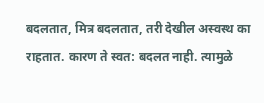बदलतात, मित्र बदलतात, तरी देखील अस्वस्थ का राहतात. कारण ते स्वत: बदलत नाही. त्यामुळे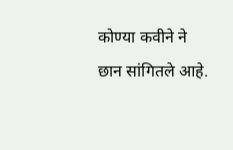कोण्या कवीने ने छान सांगितले आहे.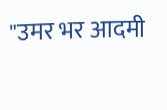"उमर भर आदमी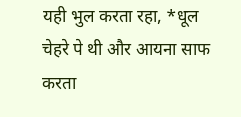यही भुल करता रहा, *धूल चेहरे पे थी और आयना साफ करता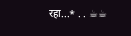रहा...* . . ☕☕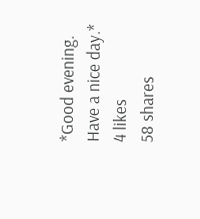*Good evening. Have a nice day.*
4 likes
58 shares